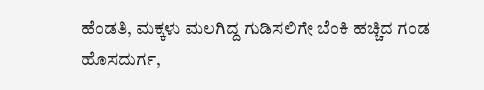ಹೆಂಡತಿ, ಮಕ್ಕಳು ಮಲಗಿದ್ದ ಗುಡಿಸಲಿಗೇ ಬೆಂಕಿ ಹಚ್ಚಿದ ಗಂಡ
ಹೊಸದುರ್ಗ,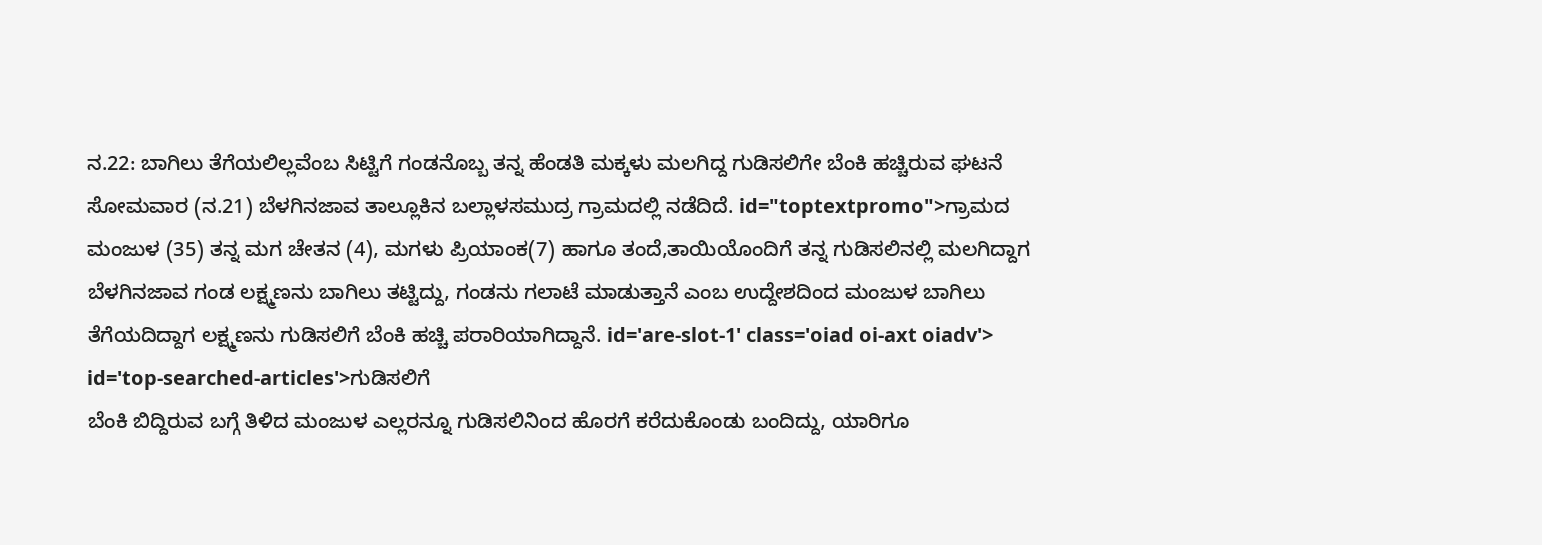ನ.22: ಬಾಗಿಲು ತೆಗೆಯಲಿಲ್ಲವೆಂಬ ಸಿಟ್ಟಿಗೆ ಗಂಡನೊಬ್ಬ ತನ್ನ ಹೆಂಡತಿ ಮಕ್ಕಳು ಮಲಗಿದ್ದ ಗುಡಿಸಲಿಗೇ ಬೆಂಕಿ ಹಚ್ಚಿರುವ ಘಟನೆ ಸೋಮವಾರ (ನ.21) ಬೆಳಗಿನಜಾವ ತಾಲ್ಲೂಕಿನ ಬಲ್ಲಾಳಸಮುದ್ರ ಗ್ರಾಮದಲ್ಲಿ ನಡೆದಿದೆ. id="toptextpromo">ಗ್ರಾಮದ
ಮಂಜುಳ (35) ತನ್ನ ಮಗ ಚೇತನ (4), ಮಗಳು ಪ್ರಿಯಾಂಕ(7) ಹಾಗೂ ತಂದೆ,ತಾಯಿಯೊಂದಿಗೆ ತನ್ನ ಗುಡಿಸಲಿನಲ್ಲಿ ಮಲಗಿದ್ದಾಗ ಬೆಳಗಿನಜಾವ ಗಂಡ ಲಕ್ಷ್ಮಣನು ಬಾಗಿಲು ತಟ್ಟಿದ್ದು, ಗಂಡನು ಗಲಾಟೆ ಮಾಡುತ್ತಾನೆ ಎಂಬ ಉದ್ದೇಶದಿಂದ ಮಂಜುಳ ಬಾಗಿಲು ತೆಗೆಯದಿದ್ದಾಗ ಲಕ್ಷ್ಮಣನು ಗುಡಿಸಲಿಗೆ ಬೆಂಕಿ ಹಚ್ಚಿ ಪರಾರಿಯಾಗಿದ್ದಾನೆ. id='are-slot-1' class='oiad oi-axt oiadv'> id='top-searched-articles'>ಗುಡಿಸಲಿಗೆ
ಬೆಂಕಿ ಬಿದ್ದಿರುವ ಬಗ್ಗೆ ತಿಳಿದ ಮಂಜುಳ ಎಲ್ಲರನ್ನೂ ಗುಡಿಸಲಿನಿಂದ ಹೊರಗೆ ಕರೆದುಕೊಂಡು ಬಂದಿದ್ದು, ಯಾರಿಗೂ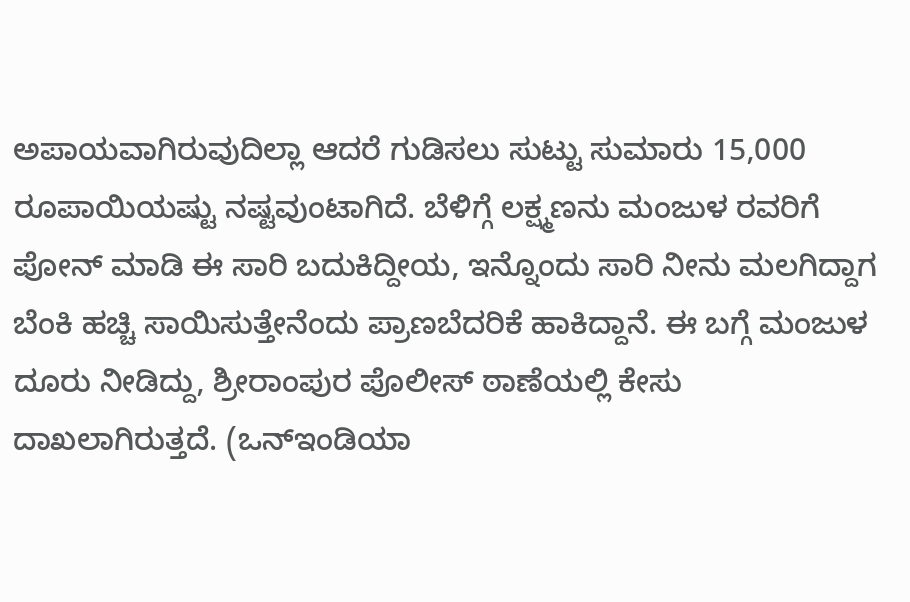ಅಪಾಯವಾಗಿರುವುದಿಲ್ಲಾ ಆದರೆ ಗುಡಿಸಲು ಸುಟ್ಟು ಸುಮಾರು 15,000 ರೂಪಾಯಿಯಷ್ಟು ನಷ್ಟವುಂಟಾಗಿದೆ. ಬೆಳಿಗ್ಗೆ ಲಕ್ಷ್ಮಣನು ಮಂಜುಳ ರವರಿಗೆ ಪೋನ್ ಮಾಡಿ ಈ ಸಾರಿ ಬದುಕಿದ್ದೀಯ, ಇನ್ನೊಂದು ಸಾರಿ ನೀನು ಮಲಗಿದ್ದಾಗ ಬೆಂಕಿ ಹಚ್ಚಿ ಸಾಯಿಸುತ್ತೇನೆಂದು ಪ್ರಾಣಬೆದರಿಕೆ ಹಾಕಿದ್ದಾನೆ. ಈ ಬಗ್ಗೆ ಮಂಜುಳ ದೂರು ನೀಡಿದ್ದು, ಶ್ರೀರಾಂಪುರ ಪೊಲೀಸ್ ಠಾಣೆಯಲ್ಲಿ ಕೇಸು ದಾಖಲಾಗಿರುತ್ತದೆ. (ಒನ್ಇಂಡಿಯಾ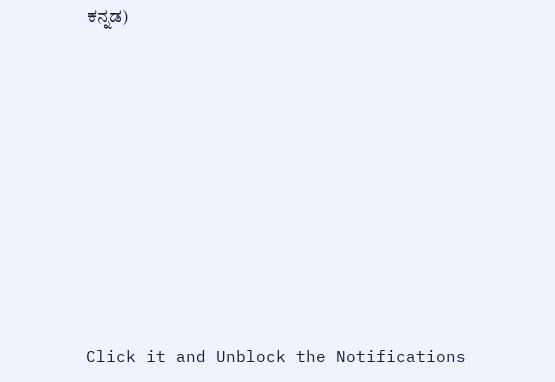ಕನ್ನಡ)











Click it and Unblock the Notifications